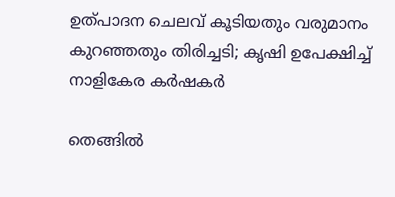ഉത്പാദന ചെലവ് കൂടിയതും വരുമാനം കുറഞ്ഞതും തിരിച്ചടി; കൃഷി ഉപേക്ഷിച്ച് നാളികേര കർഷകർ

തെങ്ങിൽ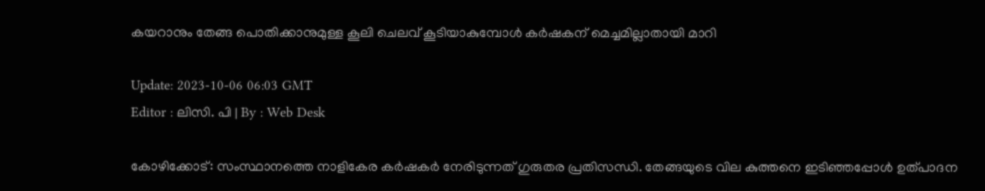കയറാനും തേങ്ങ പൊതിക്കാനുമുള്ള കൂലി ചെലവ് കൂടിയാകുമ്പോൾ കർഷകന് മെച്ചമില്ലാതായി മാറി

Update: 2023-10-06 06:03 GMT
Editor : ലിസി. പി | By : Web Desk

കോഴിക്കോട്: സംസ്ഥാനത്തെ നാളികേര കർഷകർ നേരിടുന്നത് ഗുരുതര പ്രതിസന്ധി. തേങ്ങയുടെ വില കുത്തനെ ഇടിഞ്ഞപ്പോൾ ഉത്പാദന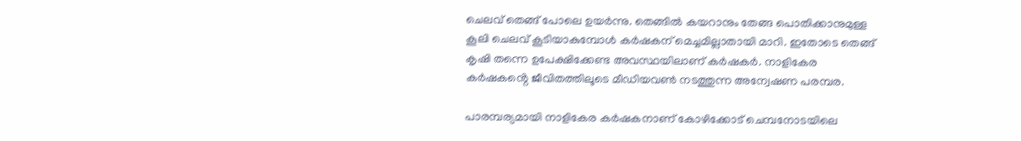ചെലവ് തെങ്ങ് പോലെ ഉയർന്നു. തെങ്ങിൽ കയറാനും തേങ്ങ പൊതിക്കാനുമുള്ള കൂലി ചെലവ് കൂടിയാകുമ്പോൾ കർഷകന് മെച്ചമില്ലാതായി മാറി. ഇതോടെ തെങ്ങ് കൃഷി തന്നെ ഉപേക്ഷിക്കേണ്ട അവസ്ഥയിലാണ് കർഷകർ. നാളികേര കർഷകൻ്റെ ജീവിതത്തിലൂടെ മീഡിയവൺ നടത്തുന്ന അന്വേഷണ പരമ്പര.

പാരമ്പര്യമായി നാളികേര കർഷകനാണ് കോഴിക്കോട് ചെമ്പനോടയിലെ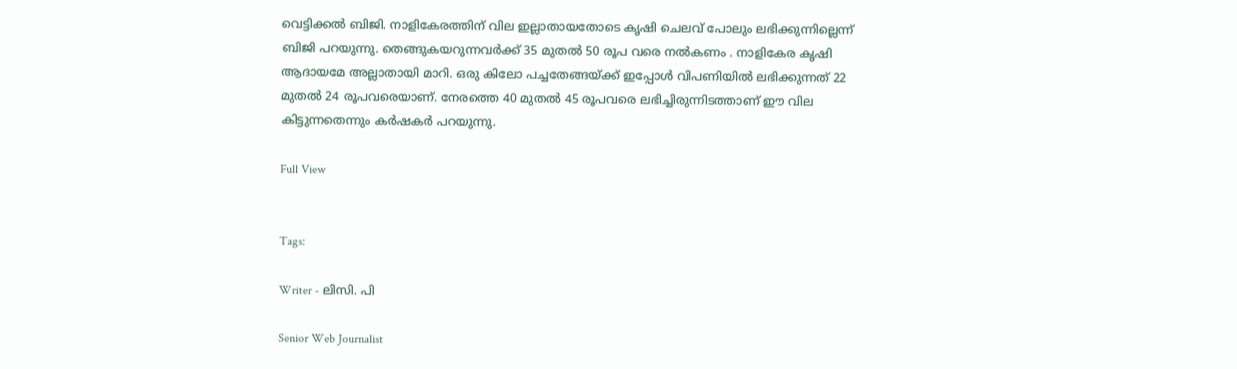വെട്ടിക്കൽ ബിജി. നാളികേരത്തിന് വില ഇല്ലാതായതോടെ കൃഷി ചെലവ് പോലും ലഭിക്കുന്നില്ലെന്ന് ബിജി പറയുന്നു. തെങ്ങുകയറുന്നവർക്ക് 35 മുതൽ 50 രൂപ വരെ നൽകണം . നാളികേര കൃഷി ആദായമേ അല്ലാതായി മാറി. ഒരു കിലോ പച്ചതേങ്ങയ്ക്ക് ഇപ്പോൾ വിപണിയിൽ ലഭിക്കുന്നത് 22 മുതൽ 24 രൂപവരെയാണ്. നേരത്തെ 40 മുതൽ 45 രൂപവരെ ലഭിച്ചിരുന്നിടത്താണ് ഈ വില കിട്ടുന്നതെന്നും കര്‍ഷകര്‍ പറയുന്നു.

Full View


Tags:

Writer - ലിസി. പി

Senior Web Journalist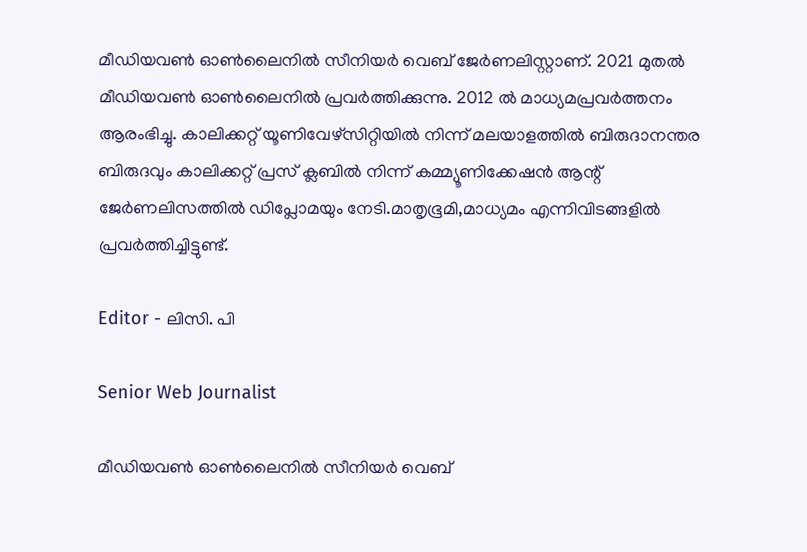മീഡിയവൺ ഓൺലൈനിൽ സീനിയർ വെബ് ജേർണലിസ്റ്റാണ്. 2021 മുതൽ മീഡിയവൺ ഓൺലൈനിൽ പ്രവർത്തിക്കുന്നു. 2012 ല്‍ മാധ്യമപ്രവര്‍ത്തനം ആരംഭിച്ചു. കാലിക്കറ്റ് യൂണിവേഴ്‌സിറ്റിയിൽ നിന്ന് മലയാളത്തിൽ ബിരുദാനന്തര ബിരുദവും കാലിക്കറ്റ് പ്രസ് ക്ലബിൽ നിന്ന് കമ്മ്യൂണിക്കേഷൻ ആന്റ് ജേർണലിസത്തിൽ ഡിപ്ലോമയും നേടി.മാതൃഭൂമി,മാധ്യമം എന്നിവിടങ്ങളിൽ പ്രവർത്തിച്ചിട്ടുണ്ട്.

Editor - ലിസി. പി

Senior Web Journalist

മീഡിയവൺ ഓൺലൈനിൽ സീനിയർ വെബ്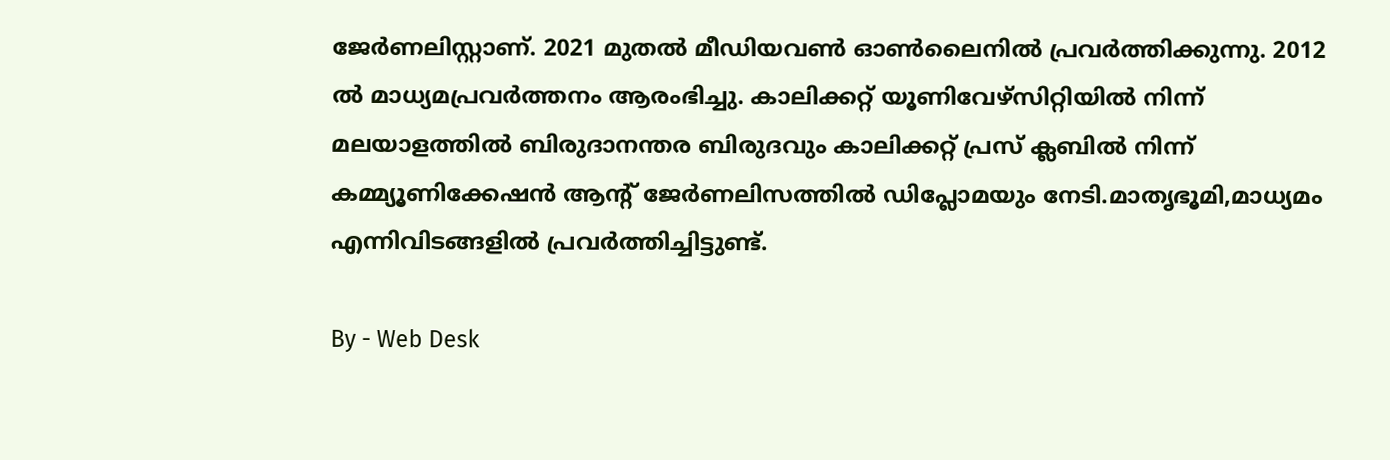ജേർണലിസ്റ്റാണ്. 2021 മുതൽ മീഡിയവൺ ഓൺലൈനിൽ പ്രവർത്തിക്കുന്നു. 2012 ല്‍ മാധ്യമപ്രവര്‍ത്തനം ആരംഭിച്ചു. കാലിക്കറ്റ് യൂണിവേഴ്‌സിറ്റിയിൽ നിന്ന് മലയാളത്തിൽ ബിരുദാനന്തര ബിരുദവും കാലിക്കറ്റ് പ്രസ് ക്ലബിൽ നിന്ന് കമ്മ്യൂണിക്കേഷൻ ആന്റ് ജേർണലിസത്തിൽ ഡിപ്ലോമയും നേടി.മാതൃഭൂമി,മാധ്യമം എന്നിവിടങ്ങളിൽ പ്രവർത്തിച്ചിട്ടുണ്ട്.

By - Web Desk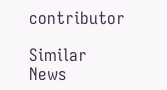contributor

Similar News